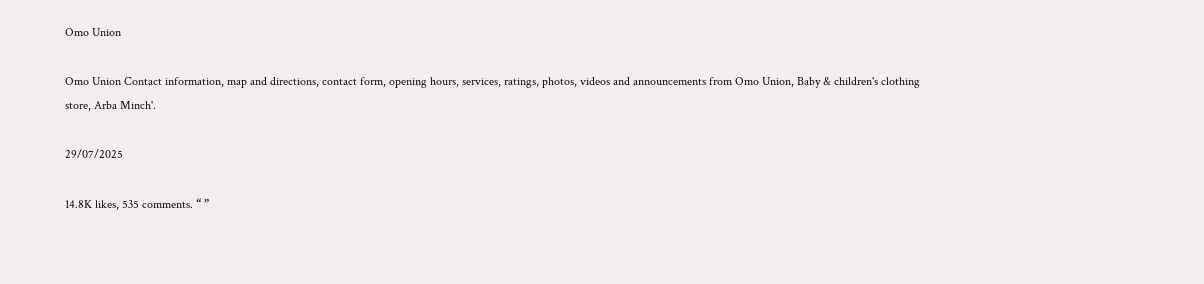Omo Union

Omo Union Contact information, map and directions, contact form, opening hours, services, ratings, photos, videos and announcements from Omo Union, Baby & children's clothing store, Arba Minch'.

29/07/2025

14.8K likes, 535 comments. “ ”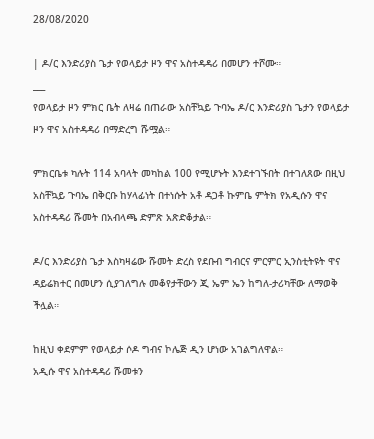28/08/2020

| ዶ/ር እንድሪያስ ጌታ የወላይታ ዞን ዋና አስተዳዳሪ በመሆን ተሾሙ።
___
የወላይታ ዞን ምክር ቤት ለዛሬ በጠራው አስቸኳይ ጉባኤ ዶ/ር እንድሪያስ ጌታን የወላይታ ዞን ዋና አስተዳዳሪ በማድረግ ሹሟል።

ምክርቤቱ ካሉት 114 አባላት መካከል 100 የሚሆኑት እንደተገኙበት በተገለጸው በዚህ አስቸኳይ ጉባኤ በቅርቡ ከሃላፊነት በተነሱት አቶ ዳጋቶ ኩምቤ ምትክ የአዲሱን ዋና አስተዳዳሪ ሹመት በአብላጫ ድምጽ አጽድቆታል።

ዶ/ር እንድሪያስ ጌታ እስካዛሬው ሹመት ድረስ የደቡብ ግብርና ምርምር ኢንስቲትዩት ዋና ዳይሬክተር በመሆን ሲያገለግሉ መቆየታቸውን ጂ ኤም ኤን ከግለ-ታሪካቸው ለማወቅ ችሏል።

ከዚህ ቀደምም የወላይታ ሶዶ ግብና ኮሌጅ ዲን ሆነው አገልግለዋል።
አዲሱ ዋና አስተዳዳሪ ሹመቱን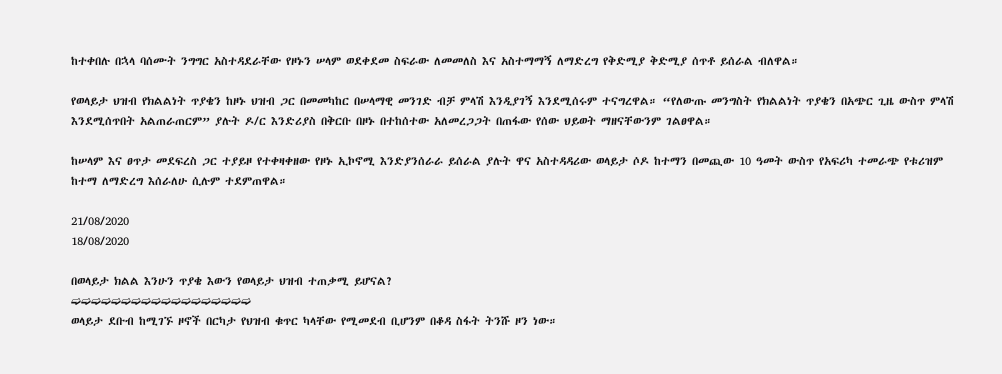ከተቀበሉ በኋላ ባሰሙት ንግግር አስተዳደራቸው የዞኑን ሠላም ወደቀደመ ስፍራው ለመመለስ እና አስተማማኝ ለማድረግ የቅድሚያ ቅድሚያ ሰጥቶ ይሰራል ብለዋል።

የወላይታ ህዝብ የክልልነት ጥያቄን ከዞኑ ህዝብ ጋር በመመካከር በሠላማዊ መንገድ ብቻ ምላሽ እንዲያገኝ እንደሚሰሩም ተናግረዋል። “የለውጡ መንግስት የክልልነት ጥያቄን በአጭር ጊዜ ውስጥ ምላሽ እንደሚሰጥበት አልጠራጠርም” ያሉት ዶ/ር እንድሪያስ በቅርቡ በዞኑ በተከሰተው አለመረጋጋት በጠፋው የሰው ህይወት ማዘናቸውንም ገልፀዋል።

ከሠላም እና ፀጥታ መደፍረስ ጋር ተያይዞ የተቀዛቀዘው የዞኑ ኢኮኖሚ እንድያንሰራራ ይሰራል ያሉት ዋና አስተዳዳሪው ወላይታ ሶዶ ከተማን በመጪው 10 ዓመት ውስጥ የአፍሪካ ተመራጭ የቱሪዝም ከተማ ለማድረግ እሰራለሁ ሲሉም ተደምጠዋል።

21/08/2020
18/08/2020

በወላይታ ክልል እንሁን ጥያቄ እውን የወላይታ ህዝብ ተጠቃሚ ይሆናል?
➫➫➫➫➫➫➫➫➫➫➫➫➫➫➫➫➫➫
ወላይታ ደቡብ ከሚገኙ ዞኖች በርካታ የህዝብ ቁጥር ካላቸው የሚመደብ ቢሆንም በቆዳ ስፋት ትንሹ ዞን ነው።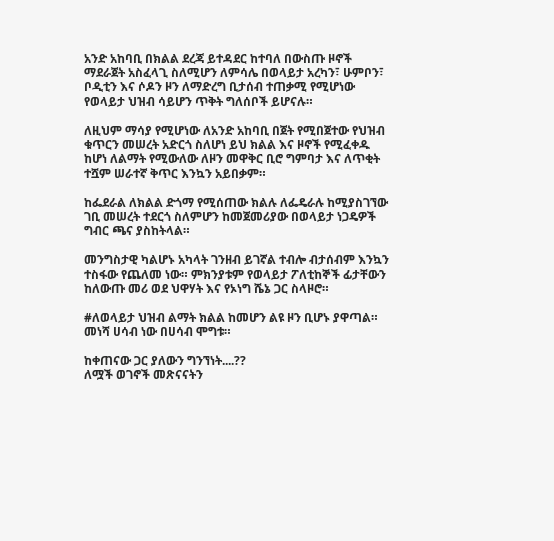አንድ አከባቢ በክልል ደረጃ ይተዳደር ከተባለ በውስጡ ዞኖች ማደራጀት አስፈላጊ ስለሚሆን ለምሳሌ በወላይታ አረካን፣ ሁምቦን፣ ቦዲቲን እና ሶዶን ዞን ለማድረግ ቢታሰብ ተጠቃሚ የሚሆነው የወላይታ ህዝብ ሳይሆን ጥቅት ግለሰቦች ይሆናሉ።

ለዚህም ማሳያ የሚሆነው ለአንድ አከባቢ በጀት የሚበጀተው የህዝብ ቁጥርን መሠረት አድርጎ ስለሆነ ይህ ክልል እና ዞኖች የሚፈቀዱ ከሆነ ለልማት የሚውለው ለዞን መዋቅር ቢሮ ግምባታ እና ለጥቂት ተሿም ሠራተኛ ቅጥር እንኳን አይበቃም።

ከፌደራል ለክልል ድጎማ የሚሰጠው ክልሉ ለፌዴራሉ ከሚያስገኘው ገቢ መሠረት ተደርጎ ስለምሆን ከመጀመሪያው በወላይታ ነጋዴዎች ግብር ጫና ያስከትላል።

መንግስታዊ ካልሆኑ አካላት ገንዘብ ይገኛል ተብሎ ብታሰብም እንኳን ተስፋው የጨለመ ነው። ምክንያቱም የወላይታ ፖለቲከኞች ፊታቸውን ከለውጡ መሪ ወደ ህዋሃት እና የኦነግ ሼኔ ጋር ስላዞሮ።

#ለወላይታ ህዝብ ልማት ክልል ከመሆን ልዩ ዞን ቢሆኑ ያዋጣል። መነሻ ሀሳብ ነው በሀሳብ ሞግቱ።

ከቀጠናው ጋር ያለውን ግንኘነት....??
ለሟች ወገኖች መጽናናትን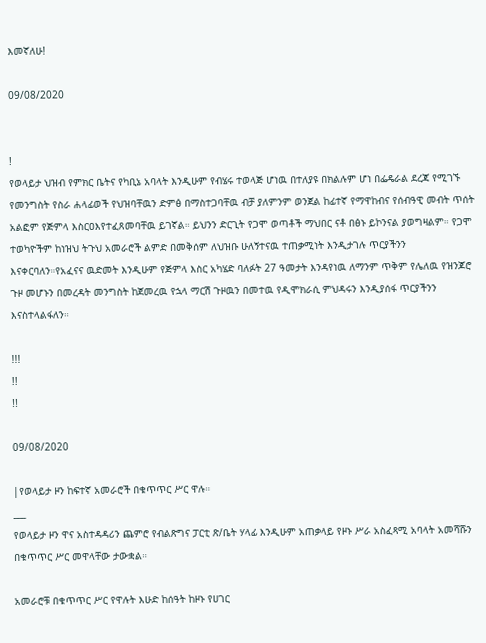እመኛለሁ!

09/08/2020


!
የወላይታ ህዝብ የምክር ቤትና የካቢኔ አባላት እንዲሁም የብሄሩ ተወላጅ ሆነዉ በተለያዩ በክልሉም ሆነ በፌዴራል ደረጃ የሚገኙ የመንግስት የስራ ሐላፊወች የህዝባቸዉን ድምፅ በማስተጋባቸዉ ብቻ ያለምንም ወንጀል ከፊተኛ የማዋከብና የሰብዓዊ መብት ጥሰት አልፎም የጅምላ እስርዐእየተፈጸመባቸዉ ይገኛል። ይህንን ድርጊት የጋሞ ወጣቶች ማህበር ናቶ በፅኑ ይኮንናል ያወግዛልም። የጋሞ ተወካዮችም ከነዝህ ትጉህ አመራሮች ልምድ በመቅሰም ለህዝቡ ሁለኝተናዉ ተጠቃሚነት እንዲታገሉ ጥርያችንን እናቀርባለን።የአፈናና ዉድመት እንዲሁም የጅምላ እስር አካሄድ ባለፉት 27 ዓመታት እንዳየነዉ ለማንም ጥቅም የሌለዉ የዝንጆሮ ጉዞ መሆኑን በመረዳት መንግስት ከጀመረዉ የኋላ ማርሽ ጉዞዉን በመተዉ የዲሞክራሲ ምህዳሩን እንዲያሰፋ ጥርያችንን እናስተላልፋለን።

!!!
!!
!!

09/08/2020

|የወላይታ ዞን ከፍተኛ አመራሮች በቁጥጥር ሥር ዋሉ።
___
የወላይታ ዞን ዋና አስተዳዳሪን ጨምሮ የብልጽግና ፓርቲ ጽ/ቤት ሃላፊ እንዲሁም አጠቃላይ የዞኑ ሥራ አስፈጻሚ አባላት አመሻሹን በቁጥጥር ሥር መዋላቸው ታውቋል።

አመራሮቹ በቁጥጥር ሥር የዋሉት እሁድ ከሰዓት ከዞኑ የሀገር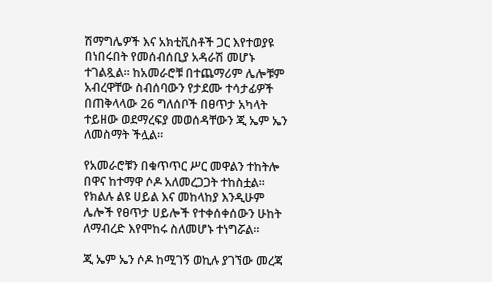ሽማግሌዎች እና አክቲቪስቶች ጋር እየተወያዩ በነበሩበት የመሰብሰቢያ አዳራሽ መሆኑ ተገልጿል። ከአመራሮቹ በተጨማሪም ሌሎቹም አብረዋቸው ስብሰባውን የታደሙ ተሳታፊዎች በጠቅላላው 26 ግለሰቦች በፀጥታ አካላት ተይዘው ወደማረፍያ መወሰዳቸውን ጂ ኤም ኤን ለመስማት ችሏል።

የአመራሮቹን በቁጥጥር ሥር መዋልን ተከትሎ በዋና ከተማዋ ሶዶ አለመረጋጋት ተከስቷል። የክልሉ ልዩ ሀይል እና መከላከያ እንዲሁም ሌሎች የፀጥታ ሀይሎች የተቀሰቀሰውን ሁከት ለማብረድ እየሞከሩ ስለመሆኑ ተነግሯል።

ጂ ኤም ኤን ሶዶ ከሚገኝ ወኪሉ ያገኘው መረጃ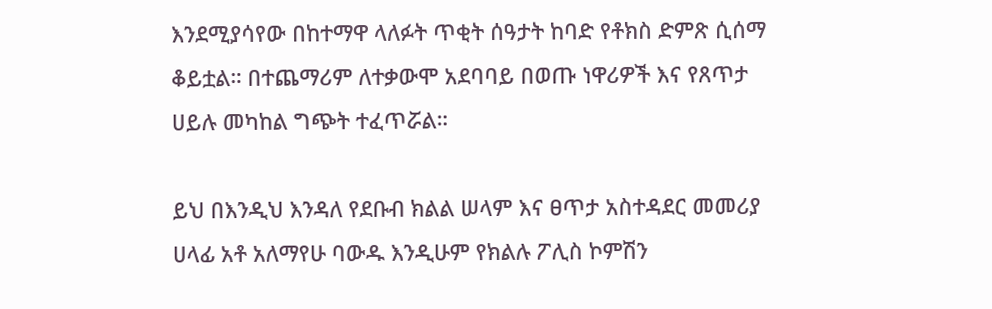እንደሚያሳየው በከተማዋ ላለፉት ጥቂት ሰዓታት ከባድ የቶክስ ድምጽ ሲሰማ ቆይቷል። በተጨማሪም ለተቃውሞ አደባባይ በወጡ ነዋሪዎች እና የጸጥታ ሀይሉ መካከል ግጭት ተፈጥሯል።

ይህ በእንዲህ እንዳለ የደቡብ ክልል ሠላም እና ፀጥታ አስተዳደር መመሪያ ሀላፊ አቶ አለማየሁ ባውዱ እንዲሁም የክልሉ ፖሊስ ኮምሽን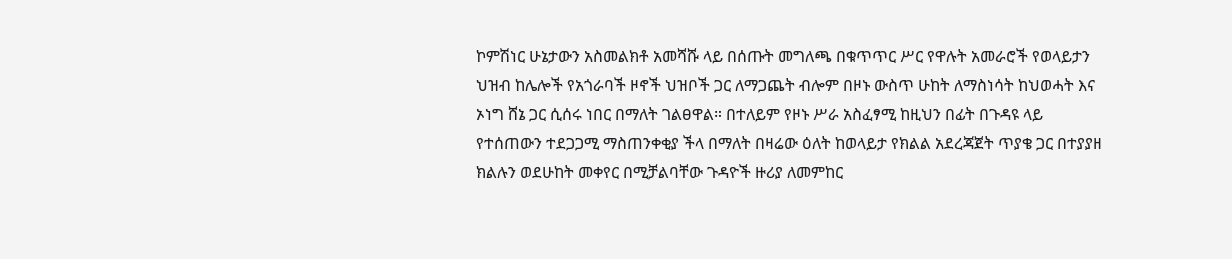ኮምሽነር ሁኔታውን አስመልክቶ አመሻሹ ላይ በሰጡት መግለጫ በቁጥጥር ሥር የዋሉት አመራሮች የወላይታን ህዝብ ከሌሎች የአጎራባች ዞኖች ህዝቦች ጋር ለማጋጨት ብሎም በዞኑ ውስጥ ሁከት ለማስነሳት ከህወሓት እና ኦነግ ሸኔ ጋር ሲሰሩ ነበር በማለት ገልፀዋል። በተለይም የዞኑ ሥራ አስፈፃሚ ከዚህን በፊት በጉዳዩ ላይ የተሰጠውን ተደጋጋሚ ማስጠንቀቂያ ችላ በማለት በዛሬው ዕለት ከወላይታ የክልል አደረጃጀት ጥያቄ ጋር በተያያዘ ክልሉን ወደሁከት መቀየር በሚቻልባቸው ጉዳዮች ዙሪያ ለመምከር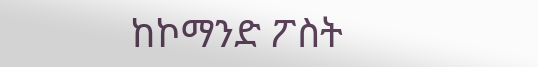ከኮማንድ ፖስት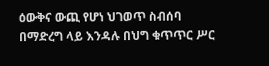ዕውቅና ውጪ የሆነ ህገወጥ ስብሰባ በማድረግ ላይ እንዳሉ በህግ ቁጥጥር ሥር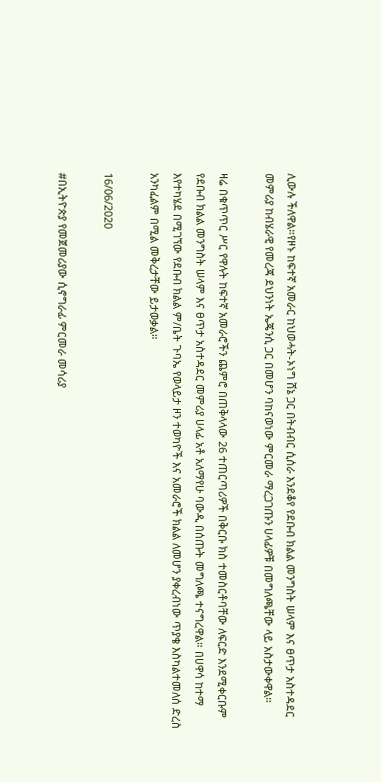ሊውሉ ችለዋል።የዞኑ ከፍተኛ አመራር ከህወሓት-ኦነግ ሸኔ ጋር በትብብር ሲሰራ እንደቆየ የደቡብ ክልል መንግስት ሠላም እና ፀጥታ አስተዳደር መምሪያ ከብሄራዊ የመረጃ ደህንነት ኤጄንሲ ጋር በመሆን ባከናወነው ምርመራ ማረጋገጡን ሀላፊዎቹ በመግለጫቸው ላይ አስታውቀዋል።

ዛሬ በቁጥጥር ሥር የዋሉት ከፍተኛ አመራሮችን ጨምሮ በጠቅላላው 26 ተጠርጣሪዎች በቅርቡ ክስ ተመስርቶባቸው ለፍርድ እንደሚቀርቡም የደቡብ ክልል መንግስት ሠላም እና ፀጥታ አስተዳደር መምሪያ ሀላፊ አቶ አለማየሁ ባውዲ በሰጡት መግለጫ ተናግረዋል። በሀዋሳ ከተማ እየተካሄደ በሚገኘው የደቡብ ክልል ም/ቤት ጉባኤ የወላይታ ዞን ተወካዮች እና አመራሮች ክልል ለመሆን ያቀረብነው ጥያቄ እስካልተመለሰ ድረስ አንካፈልም በሚል መቅረታቸው ይታወቃል።

16/06/2020

#በኢትዮጵያ የመጀመሪያው ሲኖግራፊ ምርመራ መሳሪያ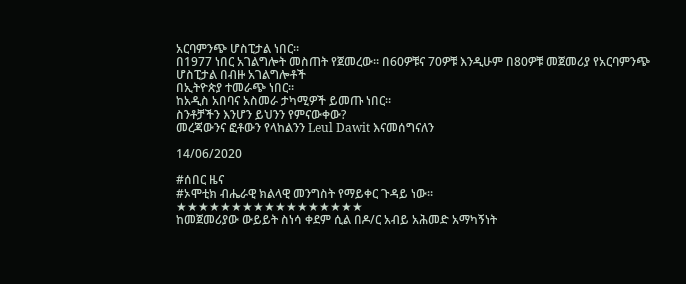አርባምንጭ ሆስፒታል ነበር።
በ1977 ነበር አገልግሎት መስጠት የጀመረው። በ60ዎቹና 70ዎቹ እንዲሁም በ80ዎቹ መጀመሪያ የአርባምንጭ ሆስፒታል በብዙ አገልግሎቶች
በኢትዮጵያ ተመራጭ ነበር።
ከአዲስ አበባና አስመራ ታካሚዎች ይመጡ ነበር።
ስንቶቻችን እንሆን ይህንን የምናውቀው?
መረጃውንና ፎቶውን የላከልንን Leul Dawit እናመሰግናለን

14/06/2020

#ሰበር ዜና
#ኦሞቲክ ብሔራዊ ክልላዊ መንግስት የማይቀር ጉዳይ ነው፡፡
★★★★★★★★★★★★★★★★★
ከመጀመሪያው ውይይት ስነሳ ቀደም ሲል በዶ/ር አብይ አሕመድ አማካኝነት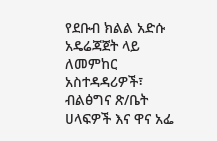የደቡብ ክልል አድሱ አዴሬጃጀት ላይ ለመምከር አስተዳዳሪዎች፣ ብልፅግና ጽ/ቤት ሀላፍዎች እና ዋና አፌ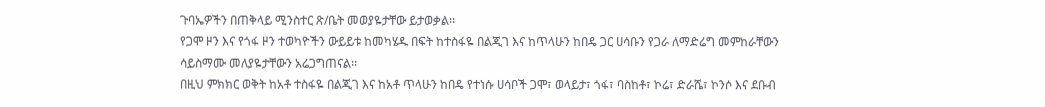ጉባኤዎችን በጠቅላይ ሚንስተር ጽ/ቤት መወያዬታቸው ይታወቃል፡፡
የጋሞ ዞን እና የጎፋ ዞን ተወካዮችን ውይይቱ ከመካሄዱ በፍት ከተስፋዬ በልጂገ እና ከጥላሁን ከበዴ ጋር ሀሳቡን የጋራ ለማድሬግ መምከራቸውን ሳይስማሙ መለያዬታቸውን አሬጋግጠናል፡፡
በዚህ ምክክር ወቅት ከአቶ ተስፋዬ በልጂገ እና ከአቶ ጥላሁን ከበዴ የተነሱ ሀሳቦች ጋሞ፣ ወላይታ፣ ጎፋ፣ ባስከቶ፣ ኮሬ፣ ድራሼ፣ ኮንሶ እና ደቡብ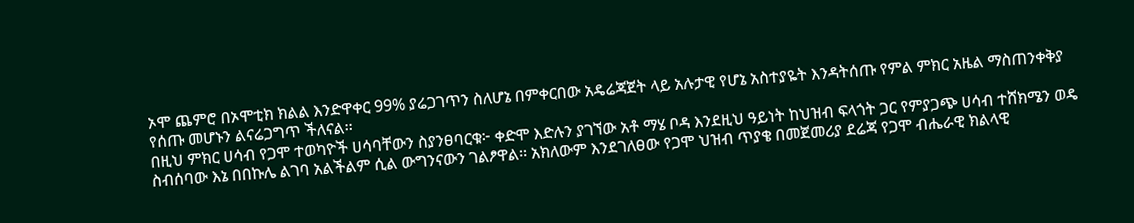ኦሞ ጨምሮ በኦሞቲክ ክልል እንድዋቀር 99% ያሬጋገጥን ስለሆኔ በምቀርበው አዴሬጃጀት ላይ አሉታዊ የሆኔ አስተያዬት እንዳትሰጡ የምል ምክር አዜል ማስጠንቀቅያ የሰጡ መሆኑን ልናሬጋግጥ ችለናል፡፡
በዚህ ምክር ሀሳብ የጋሞ ተወካዮች ሀሳባቸውን ስያንፀባርቁ፦ ቀድሞ እድሉን ያገኘው አቶ ማሄ ቦዳ እንደዚህ ዓይነት ከህዝብ ፍላጎት ጋር የምያጋጭ ሀሳብ ተሸክሜን ወዴ ስብሰባው እኔ በበኩሌ ልገባ አልችልም ሲል ውግንናውን ገልፆዋል፡፡ አክለውም እንደገለፀው የጋሞ ህዝብ ጥያቄ በመጀመሪያ ደሬጃ የጋሞ ብሔራዊ ክልላዊ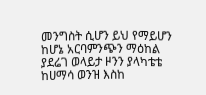መንግስት ሲሆን ይህ የማይሆን ከሆኔ አርባምንጭን ማዕከል ያደሬገ ወላይታ ዞንን ያላካቴቴ ከሀማሳ ወንዝ እስከ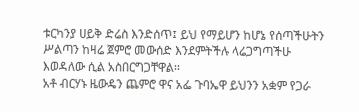ቱርካንያ ሀይቅ ድሬስ እንድሰጥ፤ ይህ የማይሆን ከሆኔ የሰጣችሁትን ሥልጣን ከዛሬ ጀምሮ መውሰድ እንደምትችሉ ላሬጋግጣችሁ እወዳለው ሲል አስበርግጋቸዋል፡፡
አቶ ብርሃኑ ዜውዴን ጨምሮ ዋና አፌ ጉባኤዋ ይህንን አቋም የጋራ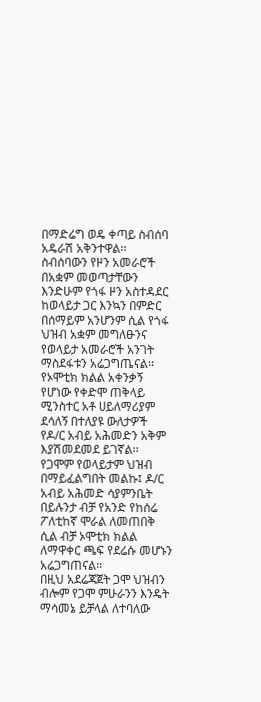በማድሬግ ወዴ ቀጣይ ስብሰባ አዴራሽ አቅንተዋል፡፡ ስብሰባውን የዞን አመራሮች በአቋም መወጣታቸውን እንድሁም የጎፋ ዞን አስተዳደር ከወላይታ ጋር እንኳን በምድር በሰማይም አንሆንም ሲል የጎፋ ህዝብ አቋም መግለፁንና የወላይታ አመራሮች አንገት ማስደፋቱን አሬጋግጤናል፡፡
የኦሞቲክ ክልል አቀንቃኝ የሆነው የቀድሞ ጠቅላይ ሚንስተር አቶ ሀይለማሪያም ደሳለኝ በተለያዩ ውለታዎች የዶ/ር አብይ አሕመድን አቅም እያሽመደመደ ይገኛል፡፡ የጋሞም የወላይታም ህዝብ በማይፈልግበት መልኩ፤ ዶ/ር አብይ አሕመድ ሳያምንቤት በይሉንታ ብቻ የአንድ የከሰሬ ፖለቲከኛ ሞራል ለመጠበቅ ሲል ብቻ ኦሞቲክ ክልል ለማዋቀር ጫፍ የደሬሱ መሆኑን አሬጋግጠናል፡፡
በዚህ አደሬጃጀት ጋሞ ህዝብን ብሎም የጋሞ ምሁራንን እንዴት ማሳመኔ ይቻላል ለተባለው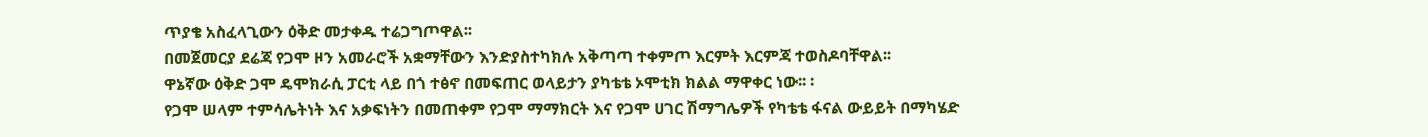ጥያቄ አስፈላጊውን ዕቅድ መታቀዱ ተሬጋግጦዋል፡፡
በመጀመርያ ደሬጃ የጋሞ ዞን አመራሮች አቋማቸውን እንድያስተካክሉ አቅጣጣ ተቀምጦ እርምት እርምጃ ተወስዶባቸዋል፡፡
ዋኔኛው ዕቅድ ጋሞ ዴሞክራሲ ፓርቲ ላይ በጎ ተፅኖ በመፍጠር ወላይታን ያካቴቴ ኦሞቲክ ክልል ማዋቀር ነው፡፡ ፡
የጋሞ ሠላም ተምሳሌትነት እና አቃፍነትን በመጠቀም የጋሞ ማማክርት እና የጋሞ ሀገር ሽማግሌዎች የካቴቴ ፋናል ውይይት በማካሄድ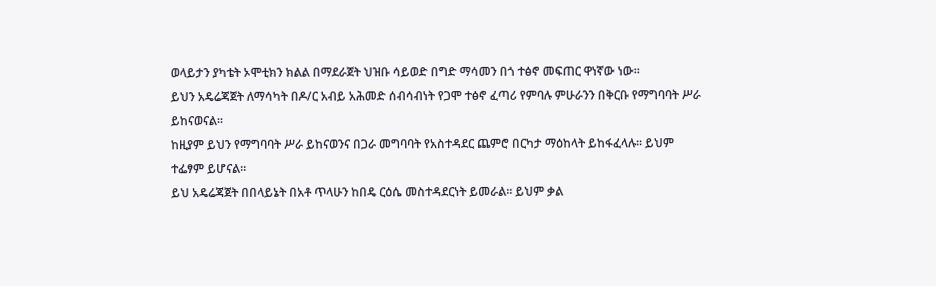ወላይታን ያካቴት ኦሞቲክን ክልል በማደራጀት ህዝቡ ሳይወድ በግድ ማሳመን በጎ ተፅኖ መፍጠር ዋነኛው ነው፡፡
ይህን አዴሬጃጀት ለማሳካት በዶ/ር አብይ አሕመድ ሰብሳብነት የጋሞ ተፅኖ ፈጣሪ የምባሉ ምሁራንን በቅርቡ የማግባባት ሥራ ይከናወናል፡፡
ከዚያም ይህን የማግባባት ሥራ ይከናወንና በጋራ መግባባት የአስተዳደር ጨምሮ በርካታ ማዕከላት ይከፋፈላሉ፡፡ ይህም ተፌፃም ይሆናል፡፡
ይህ አዴሬጃጀት በበላይኔት በአቶ ጥላሁን ከበዴ ርዕሴ መስተዳደርነት ይመራል፡፡ ይህም ቃል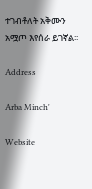ተገብቶለት አቅሙን አሟጦ እየሰራ ይገኛል፡፡

Address

Arba Minch'

Website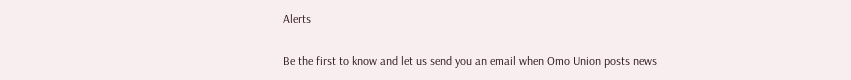Alerts

Be the first to know and let us send you an email when Omo Union posts news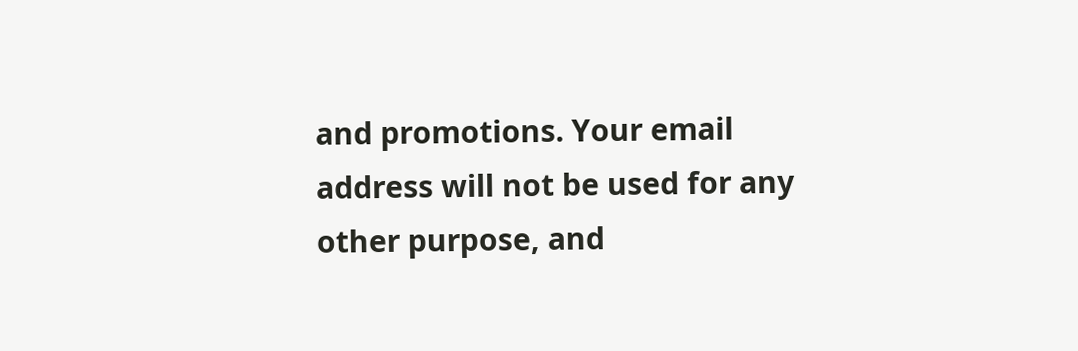and promotions. Your email address will not be used for any other purpose, and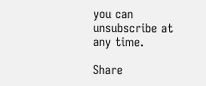you can unsubscribe at any time.

Share